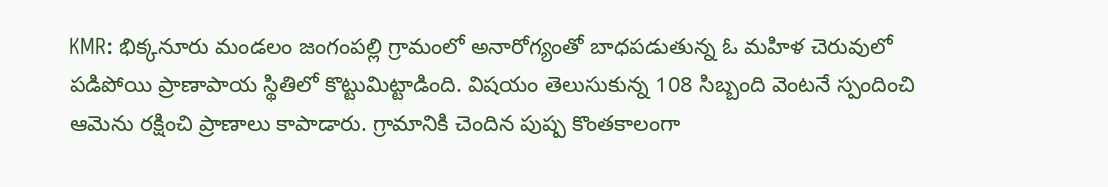KMR: భిక్కనూరు మండలం జంగంపల్లి గ్రామంలో అనారోగ్యంతో బాధపడుతున్న ఓ మహిళ చెరువులో పడిపోయి ప్రాణాపాయ స్థితిలో కొట్టుమిట్టాడింది. విషయం తెలుసుకున్న 108 సిబ్బంది వెంటనే స్పందించి ఆమెను రక్షించి ప్రాణాలు కాపాడారు. గ్రామానికి చెందిన పుష్ప కొంతకాలంగా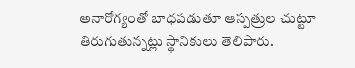అనారోగ్యంతో బాధపడుతూ ఆస్పత్రుల చుట్టూ తిరుగుతున్నట్లు స్థానికులు తెలిపారు.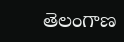తెలంగాణ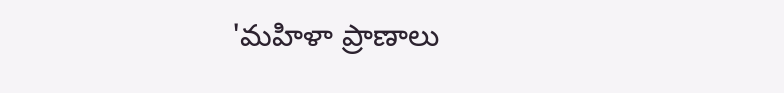'మహిళా ప్రాణాలు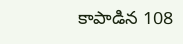కాపాడిన 108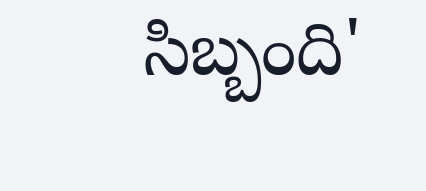సిబ్బంది'